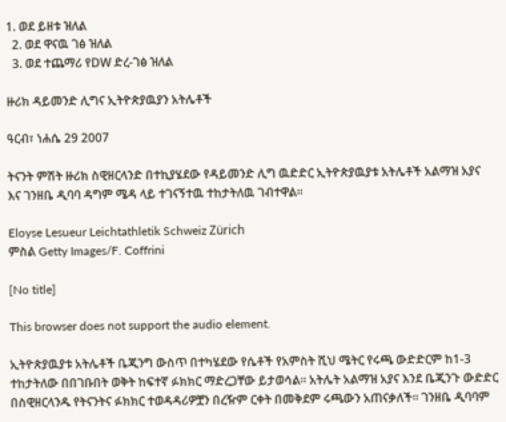1. ወደ ይዘቱ ዝለል
  2. ወደ ዋናዉ ገፅ ዝለል
  3. ወደ ተጨማሪ የDW ድረ-ገፅ ዝለል

ዙሪክ ዳይመንድ ሊግና ኢትዮጵያዉያን አትሌቶች

ዓርብ፣ ነሐሴ 29 2007

ትናንት ምሽት ዙሪክ ስዊዘርላንድ በተኪያሄደው የዳይመንድ ሊግ ዉድድር ኢትዮጵያዉያቱ አትሌቶች አልማዝ አያና እና ገንዘቤ ዲባባ ዳግም ሜዳ ላይ ተገናኝተዉ ተከታትለዉ ገብተዋል።

Eloyse Lesueur Leichtathletik Schweiz Zürich
ምስል Getty Images/F. Coffrini

[No title]

This browser does not support the audio element.

ኢትዮጵያዉያቱ አትሌቶች ቤጂንግ ውስጥ በተካሄደው የሴቶች የአምስት ሺህ ሜትር የሩጫ ውድድርም ከ1-3 ተከታትለው በበገቡበት ወቅት ከፍተኛ ፉክክር ማድረጋቸው ይታወሳል። አትሌት አልማዝ አያና እንደ ቤጂንጉ ውድድር በስዊዘርላንዱ የትናንትና ፉክክር ተወዳዳሪዎቿን በረዥም ርቀት በመቅደም ሩጫውን አጠናቃለች። ገንዘቤ ዲባባም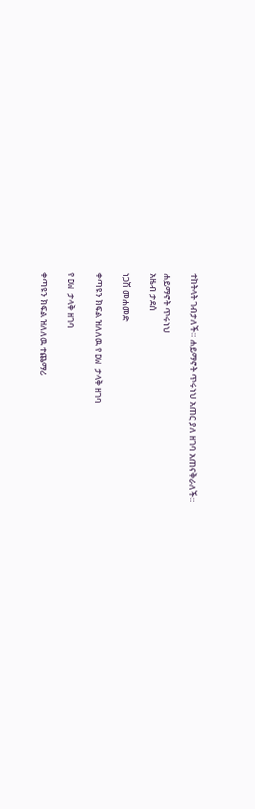ተከትላት ገብታለች። ሐይማኖት ጥሩነህ አጠር ያለ ዘገባ አጠናቅራለች።

ሐይማኖት ጥሩነህ
አዜብ ታደሰ

ነጋሽ መሐመድ

ቀጣዩን ክፍል ዝለለዉ የ DW ታላቅ ዘገባ

የ DW ታላቅ ዘገባ

ቀጣዩን ክፍል ዝለለዉ ተጨማሪ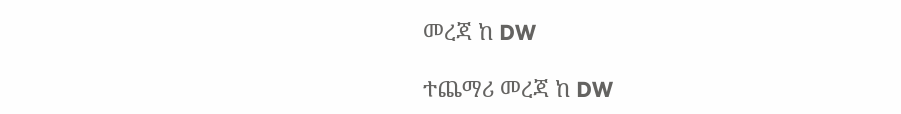መረጃ ከ DW

ተጨማሪ መረጃ ከ DW